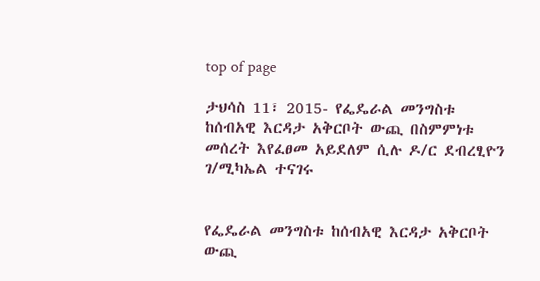top of page

ታህሳስ 11፣ 2015- የፌዴራል መንግስቱ ከሰብአዊ እርዳታ አቅርቦት ውጪ በስምምነቱ መሰረት እየፈፀመ አይደለም ሲሉ ዶ/ር ደብረፂዮን ገ/ሚካኤል ተናገሩ


የፌዴራል መንግስቱ ከሰብአዊ እርዳታ አቅርቦት ውጪ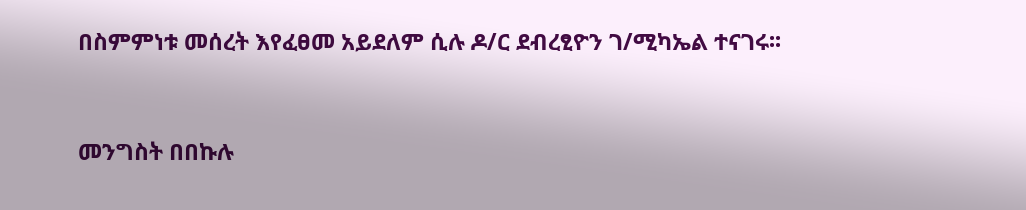በስምምነቱ መሰረት እየፈፀመ አይደለም ሲሉ ዶ/ር ደብረፂዮን ገ/ሚካኤል ተናገሩ፡፡


መንግስት በበኩሉ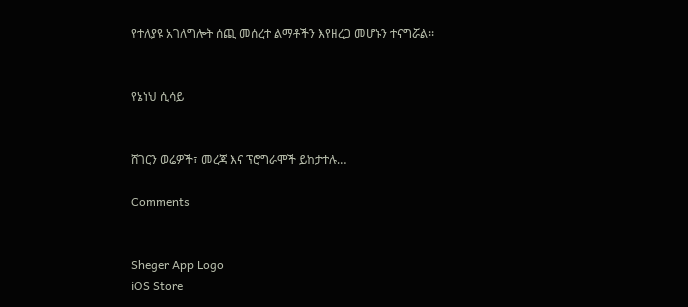የተለያዩ አገለግሎት ሰጪ መሰረተ ልማቶችን እየዘረጋ መሆኑን ተናግሯል፡፡


የኔነህ ሲሳይ


ሸገርን ወሬዎች፣ መረጃ እና ፕሮግራሞች ይከታተሉ…

Comments


Sheger App Logo
iOS Store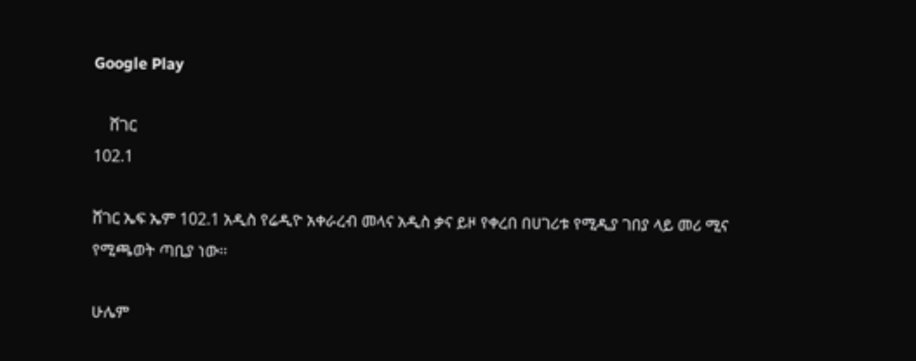Google Play

    ሸገር
102.1

ሸገር ኤፍ ኤም 102.1 አዲስ የሬዲዮ አቀራረብ መላና አዲስ ቃና ይዞ የቀረበ በሀገሪቱ የሚዲያ ገበያ ላይ መሪ ሚና የሚጫወት ጣቢያ ነው፡፡

ሁሌም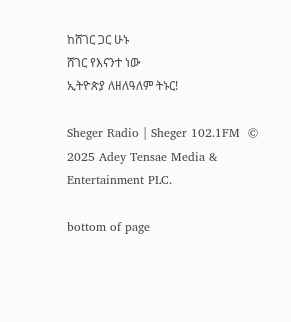ከሸገር ጋር ሁኑ
ሸገር የእናንተ ነው
ኢትዮጵያ ለዘለዓለም ትኑር!

Sheger Radio | Sheger 102.1FM  © 2025 Adey Tensae Media & Entertainment PLC.

bottom of page